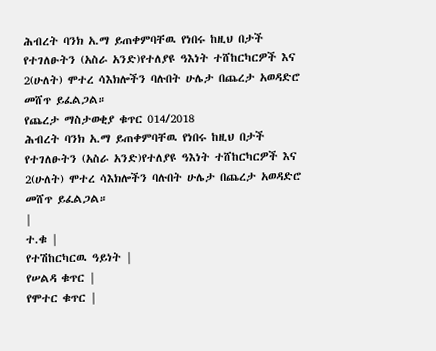ሕብረት ባንክ አ.ማ ይጠቀምባቸዉ የነበሩ ከዚህ በታች የተገለፁትን (አስራ አንድ)የተለያዩ ዓእነት ተሸከርካርዎች እና 2(ሁለት) ሞተረ ሳእክሎችን ባሉበት ሁሌታ በጨረታ አወዳድሮ መሸጥ ይፈልጋል።
የጨረታ ማስታወቂያ ቁጥር 014/2018
ሕብረት ባንክ አ.ማ ይጠቀምባቸዉ የነበሩ ከዚህ በታች የተገለፁትን (አስራ አንድ)የተለያዩ ዓእነት ተሸከርካርዎች እና 2(ሁለት) ሞተረ ሳእክሎችን ባሉበት ሁሌታ በጨረታ አወዳድሮ መሸጥ ይፈልጋል።
|
ተ.ቁ |
የተሽከርካርዉ ዓይነት |
የሠልዳ ቁጥር |
የሞተር ቁጥር |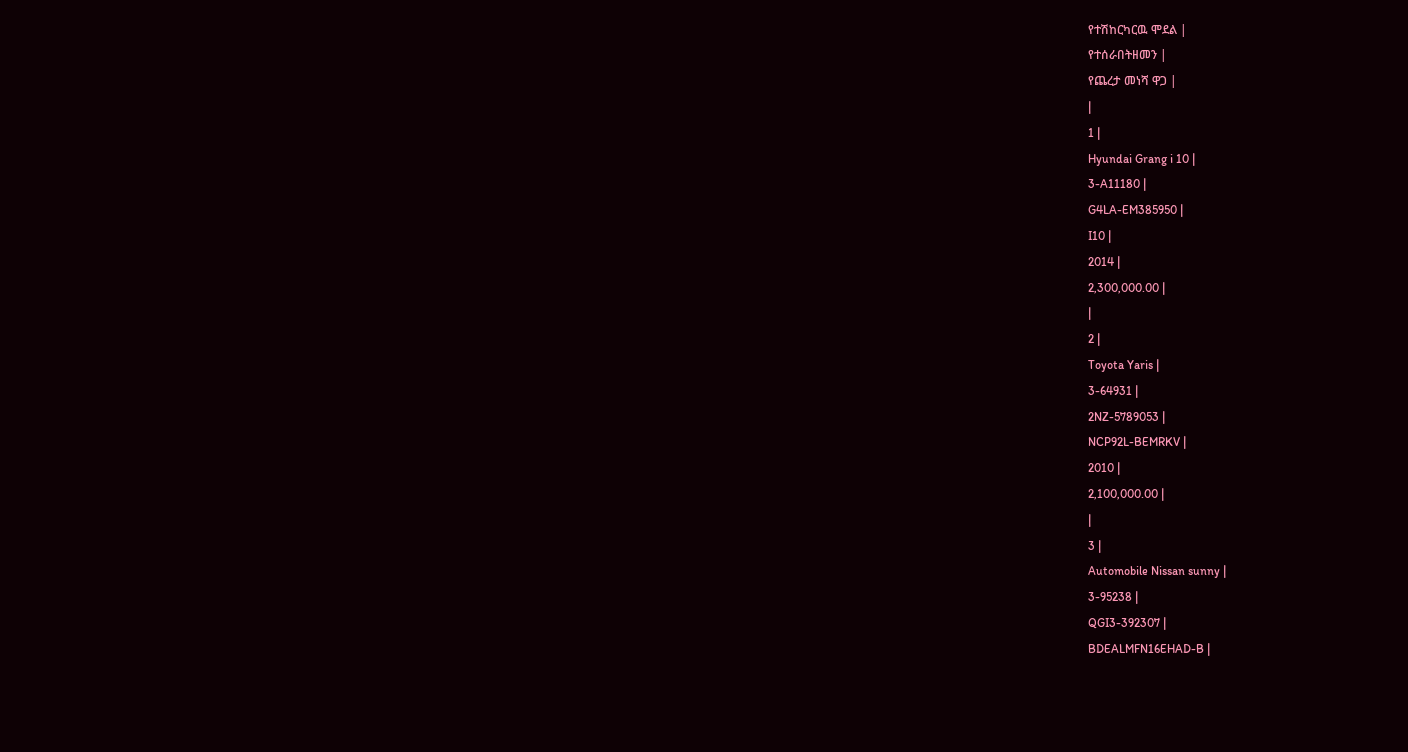የተሽከርካርዉ ሞደል |
የተሰራበትዘመን |
የጨረታ መነሻ ዋጋ |
|
1 |
Hyundai Grang i 10 |
3-A11180 |
G4LA-EM385950 |
I10 |
2014 |
2,300,000.00 |
|
2 |
Toyota Yaris |
3-64931 |
2NZ-5789053 |
NCP92L-BEMRKV |
2010 |
2,100,000.00 |
|
3 |
Automobile Nissan sunny |
3-95238 |
QGI3-392307 |
BDEALMFN16EHAD-B |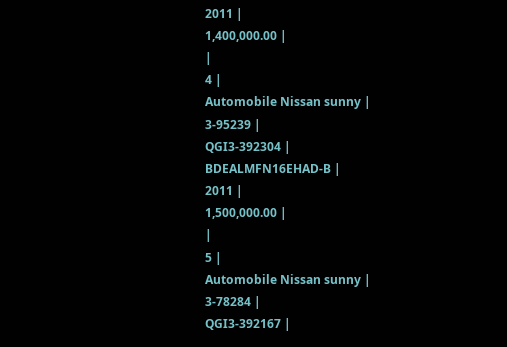2011 |
1,400,000.00 |
|
4 |
Automobile Nissan sunny |
3-95239 |
QGI3-392304 |
BDEALMFN16EHAD-B |
2011 |
1,500,000.00 |
|
5 |
Automobile Nissan sunny |
3-78284 |
QGI3-392167 |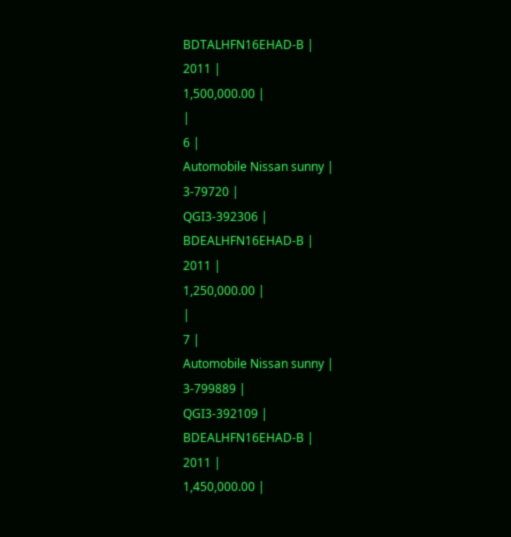BDTALHFN16EHAD-B |
2011 |
1,500,000.00 |
|
6 |
Automobile Nissan sunny |
3-79720 |
QGI3-392306 |
BDEALHFN16EHAD-B |
2011 |
1,250,000.00 |
|
7 |
Automobile Nissan sunny |
3-799889 |
QGI3-392109 |
BDEALHFN16EHAD-B |
2011 |
1,450,000.00 |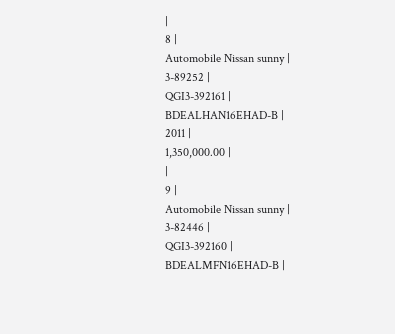|
8 |
Automobile Nissan sunny |
3-89252 |
QGI3-392161 |
BDEALHAN16EHAD-B |
2011 |
1,350,000.00 |
|
9 |
Automobile Nissan sunny |
3-82446 |
QGI3-392160 |
BDEALMFN16EHAD-B |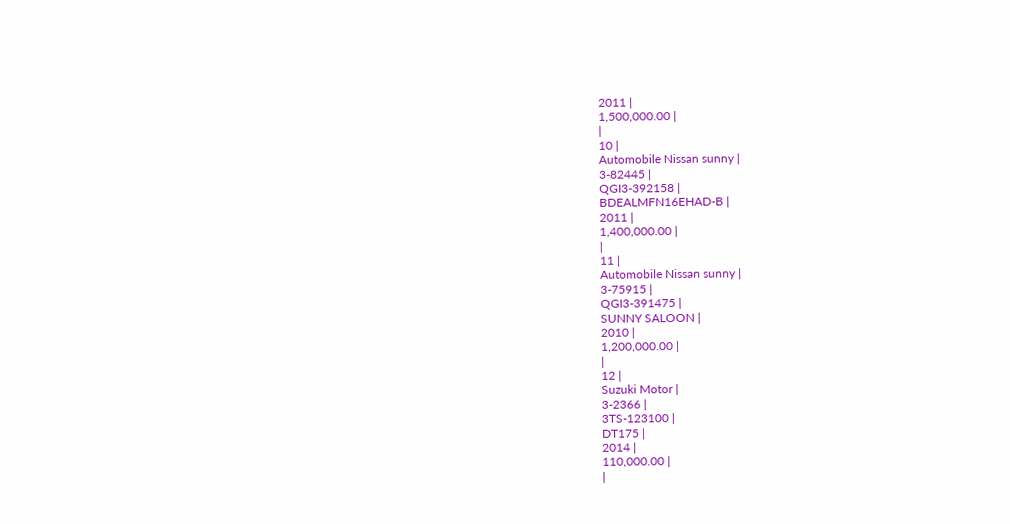2011 |
1,500,000.00 |
|
10 |
Automobile Nissan sunny |
3-82445 |
QGI3-392158 |
BDEALMFN16EHAD-B |
2011 |
1,400,000.00 |
|
11 |
Automobile Nissan sunny |
3-75915 |
QGI3-391475 |
SUNNY SALOON |
2010 |
1,200,000.00 |
|
12 |
Suzuki Motor |
3-2366 |
3TS-123100 |
DT175 |
2014 |
110,000.00 |
|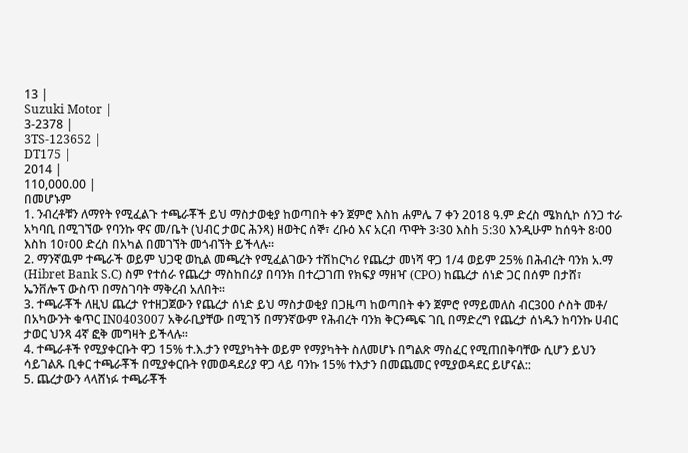13 |
Suzuki Motor |
3-2378 |
3TS-123652 |
DT175 |
2014 |
110,000.00 |
በመሆኑም
1. ንብረቶቹን ለማየት የሚፈልጉ ተጫራቾች ይህ ማስታወቂያ ከወጣበት ቀን ጀምሮ እስከ ሐምሌ 7 ቀን 2018 ዓ.ም ድረስ ሜክሲኮ ሰንጋ ተራ አካባቢ በሚገኘው የባንኩ ዋና መ/ቤት (ህብር ታወር ሕንጻ) ዘወትር ሰኞ፣ ረቡዕ እና አርብ ጥዋት 3፡30 እስh 5:30 እንዲሁም ከሰዓት 8፡00 እስከ 10፣00 ድረስ በአካል በመገኘት መጎብኘት ይችላሉ፡፡
2. ማንኛዉም ተጫራች ወይም ህጋዊ ወኪል መጫረት የሚፈልገውን ተሽከርካሪ የጨረታ መነሻ ዋጋ 1/4 ወይም 25% በሕብረት ባንክ አ.ማ (Hibret Bank S.C) ስም የተሰራ የጨረታ ማስከበሪያ በባንክ በተረጋገጠ የክፍያ ማዘዣ (CPO) ከጨረታ ሰነድ ጋር በሰም በታሸ፣ ኤንቨሎፕ ውስጥ በማስገባት ማቅረብ አለበት፡፡
3. ተጫራቾች ለዚህ ጨረታ የተዘጋጀውን የጨረታ ሰነድ ይህ ማስታወቂያ በጋዜጣ ከወጣበት ቀን ጀምሮ የማይመለስ ብር300 ሶስት መቶ/ በአካውንት ቁጥር IN0403007 አቅራቢያቸው በሚገኝ በማንኛውም የሕብረት ባንክ ቅርንጫፍ ገቢ በማድረግ የጨረታ ሰነዱን ከባንኩ ሀብር ታወር ህንጻ 4ኛ ፎቅ መግዛት ይችላሉ፡፡
4. ተጫራቶች የሚያቀርቡት ዋጋ 15% ተ.እ.ታን የሚያካትት ወይም የማያካትት ስለመሆኑ በግልጽ ማስፈር የሚጠበቅባቸው ሲሆን ይህን ሳይገልጹ ቢቀር ተጫራቾች በሚያቀርቡት የመወዳደሪያ ዋጋ ላይ ባንኩ 15% ተእታን በመጨመር የሚያወዳደር ይሆናል::
5. ጨረታውን ላላሸነፉ ተጫራቾች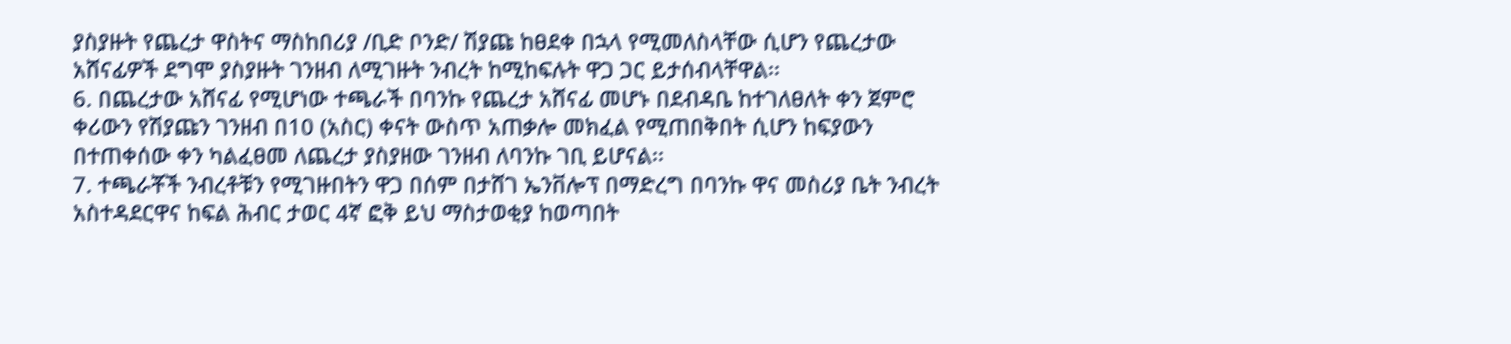ያስያዙት የጨረታ ዋስትና ማስከበሪያ /ቢድ ቦንድ/ ሽያጩ ከፀደቀ በኋላ የሚመለስላቸው ሲሆን የጨረታው አሸናፊዎች ደግሞ ያስያዙት ገንዘብ ለሚገዙት ንብረት ከሚከፍሉት ዋጋ ጋር ይታሰብላቸዋል፡፡
6. በጨረታው አሸናፊ የሚሆነው ተጫራች በባንኩ የጨረታ አሸናፊ መሆኑ በደብዳቤ ከተገለፀለት ቀን ጀምሮ ቀሪውን የሽያጩን ገንዘብ በ10 (አስር) ቀናት ውስጥ አጠቃሎ መክፈል የሚጠበቅበት ሲሆን ከፍያውን በተጠቀሰው ቀን ካልፈፀመ ለጨረታ ያስያዘው ገንዘብ ለባንኩ ገቢ ይሆናል፡፡
7. ተጫራቾች ንብረቶቹን የሚገዙበትን ዋጋ በሰም በታሸገ ኤንቨሎፕ በማድረግ በባንኩ ዋና መስሪያ ቤት ንብረት አስተዳደርዋና ከፍል ሕብር ታወር 4ኛ ፎቅ ይህ ማስታወቂያ ከወጣበት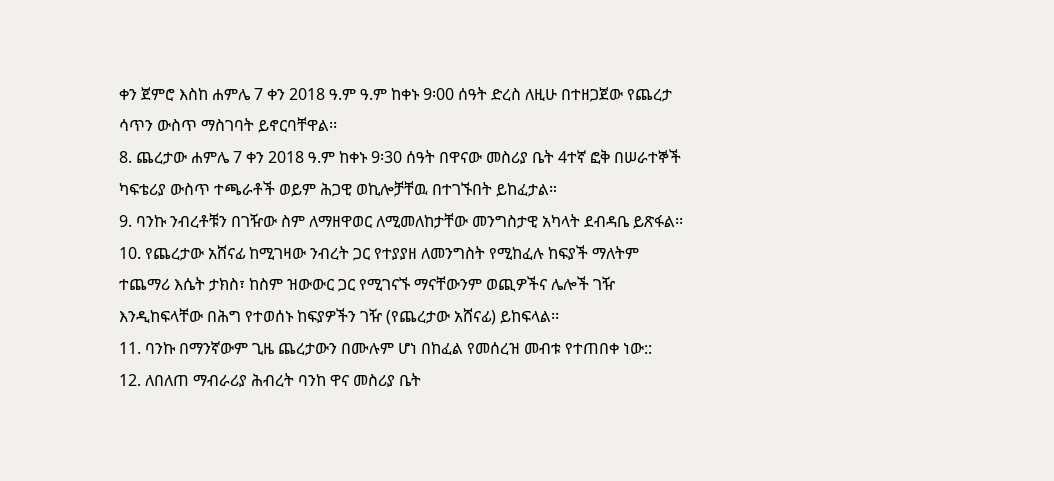ቀን ጀምሮ እስከ ሐምሌ 7 ቀን 2018 ዓ.ም ዓ.ም ከቀኑ 9፡00 ሰዓት ድረስ ለዚሁ በተዘጋጀው የጨረታ ሳጥን ውስጥ ማስገባት ይኖርባቸዋል፡፡
8. ጨረታው ሐምሌ 7 ቀን 2018 ዓ.ም ከቀኑ 9፡30 ሰዓት በዋናው መስሪያ ቤት 4ተኛ ፎቅ በሠራተኞች ካፍቴሪያ ውስጥ ተጫራቶች ወይም ሕጋዊ ወኪሎቻቸዉ በተገኙበት ይከፈታል።
9. ባንኩ ንብረቶቹን በገዥው ስም ለማዘዋወር ለሚመለከታቸው መንግስታዊ አካላት ደብዳቤ ይጽፋል፡፡
10. የጨረታው አሸናፊ ከሚገዛው ንብረት ጋር የተያያዘ ለመንግስት የሚከፈሉ ከፍያች ማለትም ተጨማሪ እሴት ታክስ፣ ከስም ዝውውር ጋር የሚገናኙ ማናቸውንም ወጪዎችና ሌሎች ገዥ እንዲከፍላቸው በሕግ የተወሰኑ ከፍያዎችን ገዥ (የጨረታው አሸናፊ) ይከፍላል፡፡
11. ባንኩ በማንኛውም ጊዜ ጨረታውን በሙሉም ሆነ በከፈል የመሰረዝ መብቱ የተጠበቀ ነው::
12. ለበለጠ ማብራሪያ ሕብረት ባንከ ዋና መስሪያ ቤት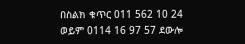በስልክ ቁጥር 011 562 10 24 ወይም 0114 16 97 57 ደውሎ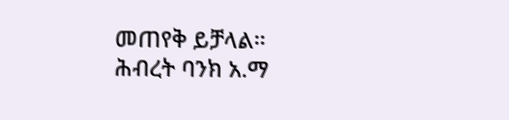መጠየቅ ይቻላል።
ሕብረት ባንክ አ.ማ